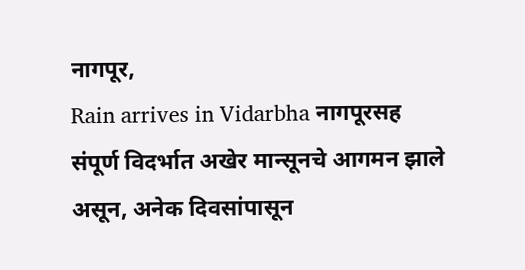नागपूर,
Rain arrives in Vidarbha नागपूरसह संपूर्ण विदर्भात अखेर मान्सूनचे आगमन झाले असून, अनेक दिवसांपासून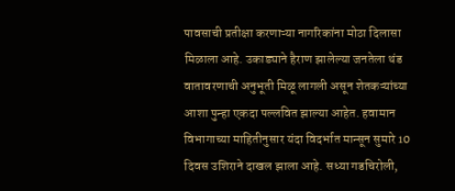पावसाची प्रतीक्षा करणाऱ्या नागरिकांना मोठा दिलासा मिळाला आहे. उकाड्याने हैराण झालेल्या जनतेला थंड वातावरणाची अनुभूती मिळू लागली असून शेतकऱ्यांच्या आशा पुन्हा एकदा पल्लवित झाल्या आहेत. हवामान विभागाच्या माहितीनुसार यंदा विदर्भात मान्सून सुमारे 10 दिवस उशिराने दाखल झाला आहे. सध्या गडचिरोली,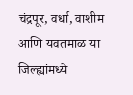चंद्रपूर, वर्धा, वाशीम आणि यवतमाळ या जिल्ह्यांमध्ये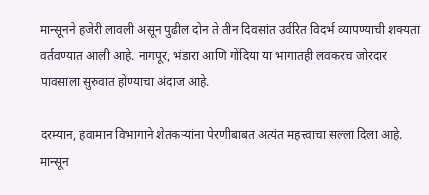मान्सूनने हजेरी लावली असून पुढील दोन ते तीन दिवसांत उर्वरित विदर्भ व्यापण्याची शक्यता वर्तवण्यात आली आहे. नागपूर, भंडारा आणि गोंदिया या भागातही लवकरच जोरदार पावसाला सुरुवात होण्याचा अंदाज आहे.

दरम्यान, हवामान विभागाने शेतकऱ्यांना पेरणीबाबत अत्यंत महत्त्वाचा सल्ला दिला आहे. मान्सून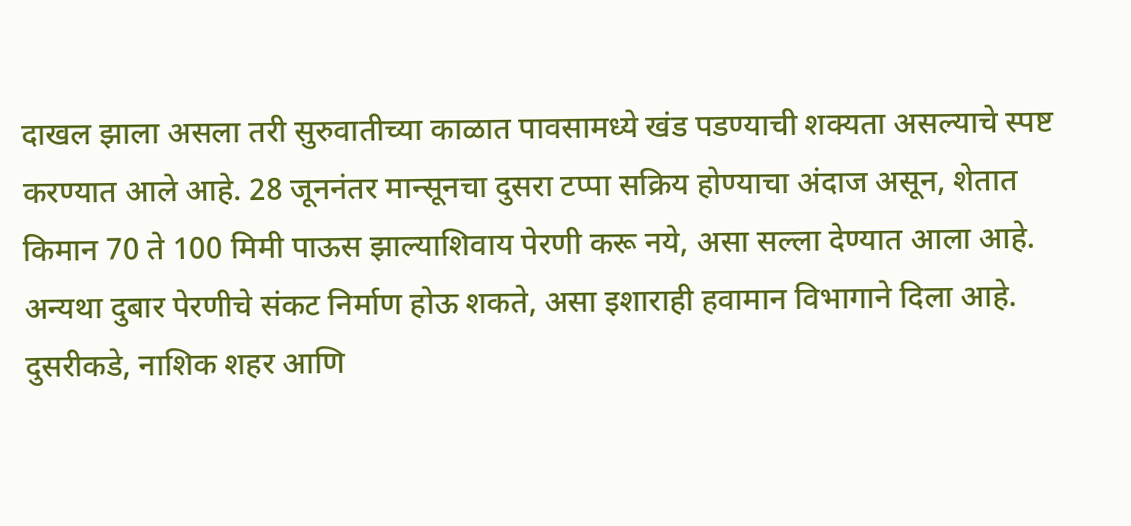दाखल झाला असला तरी सुरुवातीच्या काळात पावसामध्ये खंड पडण्याची शक्यता असल्याचे स्पष्ट करण्यात आले आहे. 28 जूननंतर मान्सूनचा दुसरा टप्पा सक्रिय होण्याचा अंदाज असून, शेतात किमान 70 ते 100 मिमी पाऊस झाल्याशिवाय पेरणी करू नये, असा सल्ला देण्यात आला आहे. अन्यथा दुबार पेरणीचे संकट निर्माण होऊ शकते, असा इशाराही हवामान विभागाने दिला आहे.
दुसरीकडे, नाशिक शहर आणि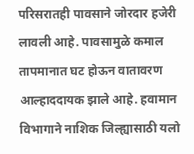परिसरातही पावसाने जोरदार हजेरी लावली आहे. पावसामुळे कमाल तापमानात घट होऊन वातावरण आल्हाददायक झाले आहे. हवामान विभागाने नाशिक जिल्ह्यासाठी यलो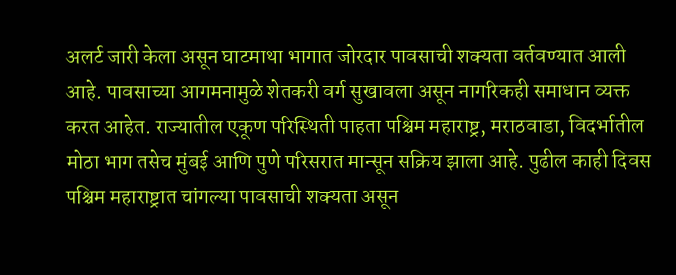अलर्ट जारी केला असून घाटमाथा भागात जोरदार पावसाची शक्यता वर्तवण्यात आली आहे. पावसाच्या आगमनामुळे शेतकरी वर्ग सुखावला असून नागरिकही समाधान व्यक्त करत आहेत. राज्यातील एकूण परिस्थिती पाहता पश्चिम महाराष्ट्र, मराठवाडा, विदर्भातील मोठा भाग तसेच मुंबई आणि पुणे परिसरात मान्सून सक्रिय झाला आहे. पुढील काही दिवस पश्चिम महाराष्ट्रात चांगल्या पावसाची शक्यता असून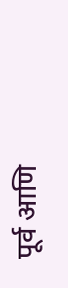पूर्व आणि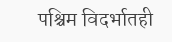पश्चिम विदर्भातही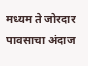मध्यम ते जोरदार पावसाचा अंदाज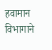हवामान विभागाने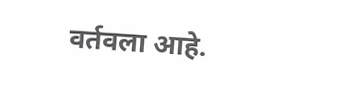वर्तवला आहे.